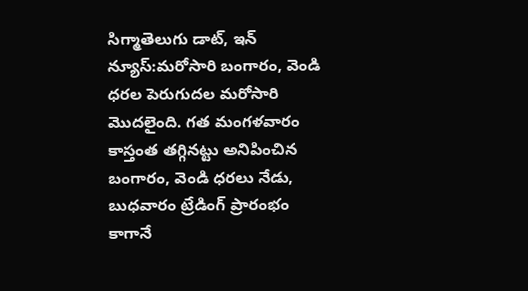సిగ్మాతెలుగు డాట్, ఇన్ న్యూస్:మరోసారి బంగారం, వెండి ధరల పెరుగుదల మరోసారి మొదలైంది. గత మంగళవారం కాస్తంత తగ్గినట్టు అనిపించిన బంగారం, వెండి ధరలు నేడు, బుధవారం ట్రేడింగ్ ప్రారంభం కాగానే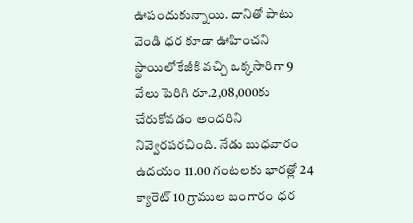ఊపందుకున్నాయి. దానితో పాటు వెండి ధర కూడా ఊహించని స్థాయిలోకేజీకి వచ్చి ఒక్కసారిగా 9 వేలు పెరిగి రూ.2,08,000కు చేరుకోవడం అందరిని నివ్వెరపరచింది. నేడు బుధవారం ఉదయం 11.00 గంటలకు భారత్లో 24 క్యారెట్ 10 గ్రాముల బంగారం ధర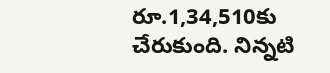రూ.1,34,510కు చేరుకుంది. నిన్నటి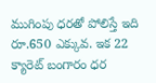ముగింపు ధరతో పోలిస్తే ఇది రూ.650 ఎక్కువ. ఇక 22 క్యారెట్ బంగారం ధర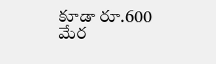కూడా రూ.600 మేర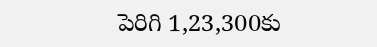పెరిగి 1,23,300కు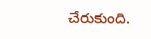చేరుకుంది.